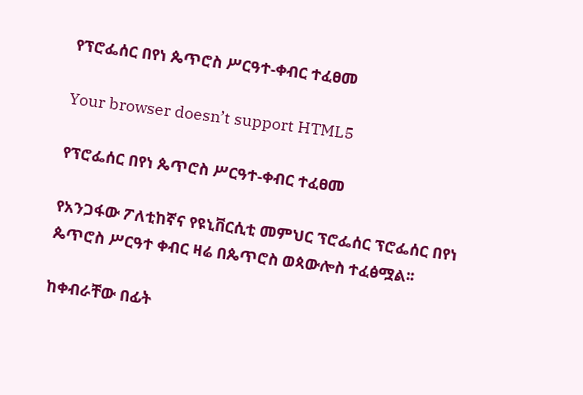የፕሮፌሰር በየነ ጴጥሮስ ሥርዓተ-ቀብር ተፈፀመ

Your browser doesn’t support HTML5

የፕሮፌሰር በየነ ጴጥሮስ ሥርዓተ-ቀብር ተፈፀመ

የአንጋፋው ፖለቲከኛና የዩኒቨርሲቲ መምህር ፕሮፌሰር ፕሮፌሰር በየነ ጴጥሮስ ሥርዓተ ቀብር ዛሬ በጴጥሮስ ወጳውሎስ ተፈፅሟል፡፡

ከቀብራቸው በፊት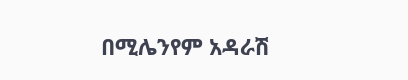በሚሌንየም አዳራሽ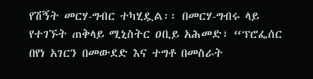የሽኝት መርሃ-ግብር ተካሂዷል፡፡ በመርሃ-ግብሩ ላይ የተገኙት ጠቅላይ ሚኒስትር ዐቢይ አሕመድ፣ “ፕሮፌሰር በየነ አገርን በመውደድ እና ተግቶ በመስራት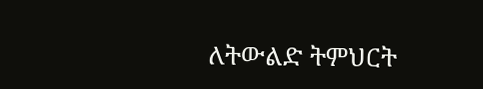ለትውልድ ትምህርት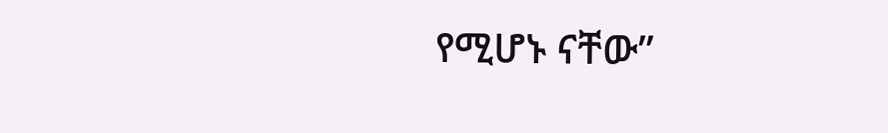የሚሆኑ ናቸው”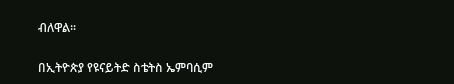ብለዋል፡፡

በኢትዮጵያ የዩናይትድ ስቴትስ ኤምባሲም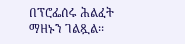በፕሮፌሰሩ ሕልፈት ማዘኑን ገልጿል፡፡